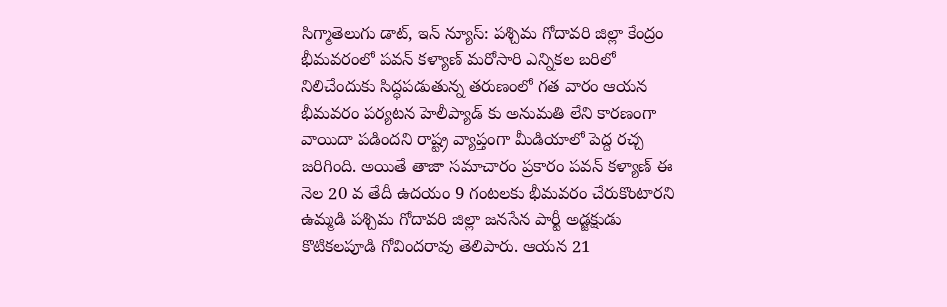సిగ్మాతెలుగు డాట్, ఇన్ న్యూస్: పశ్చిమ గోదావరి జిల్లా కేంద్రం భీమవరంలో పవన్ కళ్యాణ్ మరోసారి ఎన్నికల బరిలో నిలిచేందుకు సిద్ధపడుతున్న తరుణంలో గత వారం ఆయన భీమవరం పర్యటన హెలీప్యాడ్ కు అనుమతి లేని కారణంగా వాయిదా పడిందని రాష్ట్ర వ్యాప్తంగా మీడియాలో పెద్ద రచ్చ జరిగింది. అయితే తాజా సమాచారం ప్రకారం పవన్ కళ్యాణ్ ఈ నెల 20 వ తేదీ ఉదయం 9 గంటలకు భీమవరం చేరుకొంటారని ఉమ్మడి పశ్చిమ గోదావరి జిల్లా జనసేన పార్టీ అడ్జక్షుడు కొటికలపూడి గోవిందరావు తెలిపారు. ఆయన 21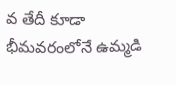వ తేదీ కూడా భీమవరంలోనే ఉమ్మడి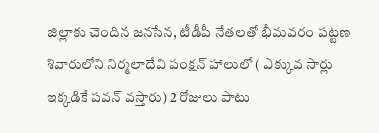జిల్లాకు చెందిన జనసేన, టీడీపీ నేతలతో భీమవరం పట్టణ శివారులోని నిర్మలాదేవి పంక్షన్ హాలులో ( ఎక్కువ సార్లు ఇక్కడికే పవన్ వస్తారు) 2 రోజులు పాటు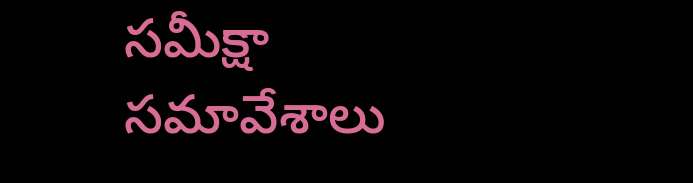సమీక్షా సమావేశాలు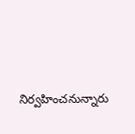నిర్వహించనున్నారు